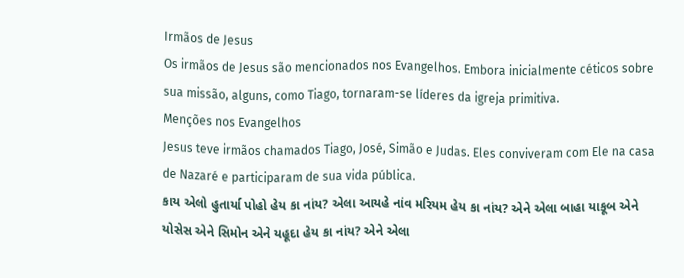Irmãos de Jesus
Os irmãos de Jesus são mencionados nos Evangelhos. Embora inicialmente céticos sobre sua missão, alguns, como Tiago, tornaram-se líderes da igreja primitiva.
Menções nos Evangelhos
Jesus teve irmãos chamados Tiago, José, Simão e Judas. Eles conviveram com Ele na casa de Nazaré e participaram de sua vida pública.
કાય એલો હુતાર્યા પોહો હેય કા નાંય? એલા આયહે નાંવ મરિયમ હેય કા નાંય? એને એલા બાહા યાકૂબ એને યોસેસ એને સિમોન એને યહૂદા હેય કા નાંય? એને એલા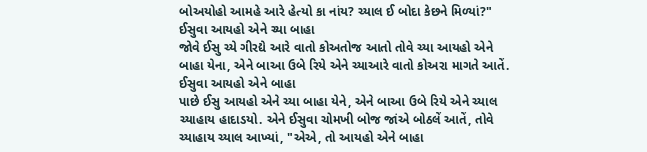બોઅયોહો આમહે આરે હેત્યો કા નાંય? ચ્યાલ ઈ બોદા કેછને મિળ્યાં?"
ઈસુવા આયહો એને ચ્યા બાહા
જોવે ઈસુ ચ્યે ગીરદ્યે આરે વાતો કોઅતોજ આતો તોવે ચ્યા આયહો એને બાહા યેના, એને બાઆ ઉબે રિયે એને ચ્યાઆરે વાતો કોઅરા માગતે આતેં.
ઈસુવા આયહો એને બાહા
પાછે ઈસુ આયહો એને ચ્યા બાહા યેને, એને બાઆ ઉબે રિયે એને ચ્યાલ ચ્યાહાય હાદાડયો. એને ઈસુવા ચોમખી બોજ જાંએ બોઠલેં આતેં, તોવે ચ્યાહાય ચ્યાલ આખ્યાં, "એએ, તો આયહો એને બાહા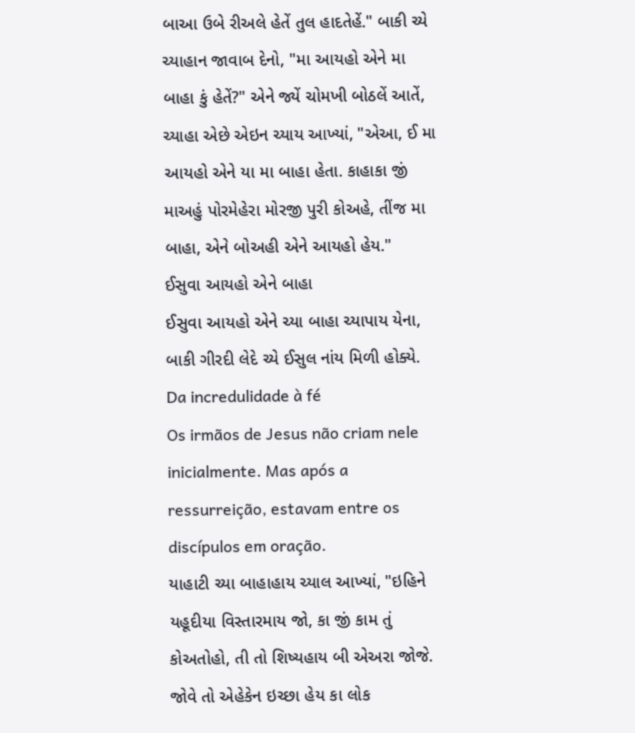બાઆ ઉબે રીઅલે હેતેં તુલ હાદતેહેં." બાકી ચ્યે ચ્યાહાન જાવાબ દેનો, "મા આયહો એને મા બાહા કું હેતેં?" એને જ્યેં ચોમખી બોઠલેં આતેં, ચ્યાહા એછે એઇન ચ્યાય આખ્યાં, "એઆ, ઈ મા આયહો એને યા મા બાહા હેતા. કાહાકા જીં માઅહું પોરમેહેરા મોરજી પુરી કોઅહે, તીંજ મા બાહા, એને બોઅહી એને આયહો હેય."
ઈસુવા આયહો એને બાહા
ઈસુવા આયહો એને ચ્યા બાહા ચ્યાપાય યેના, બાકી ગીરદી લેદે ચ્યે ઈસુલ નાંય મિળી હોક્યે.
Da incredulidade à fé
Os irmãos de Jesus não criam nele inicialmente. Mas após a ressurreição, estavam entre os discípulos em oração.
યાહાટી ચ્યા બાહાહાય ચ્યાલ આખ્યાં, "ઇહિને યહૂદીયા વિસ્તારમાય જો, કા જીં કામ તું કોઅતોહો, તી તો શિષ્યહાય બી એઅરા જોજે. જોવે તો એહેકેન ઇચ્છા હેય કા લોક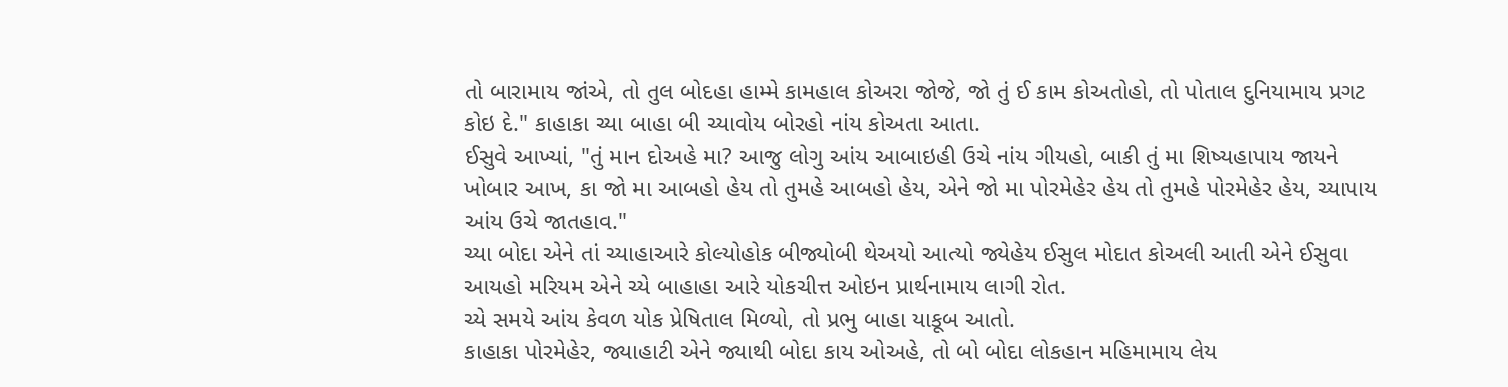તો બારામાય જાંએ, તો તુલ બોદહા હામ્મે કામહાલ કોઅરા જોજે, જો તું ઈ કામ કોઅતોહો, તો પોતાલ દુનિયામાય પ્રગટ કોઇ દે." કાહાકા ચ્યા બાહા બી ચ્યાવોય બોરહો નાંય કોઅતા આતા.
ઈસુવે આખ્યાં, "તું માન દોઅહે મા? આજુ લોગુ આંય આબાઇહી ઉચે નાંય ગીયહો, બાકી તું મા શિષ્યહાપાય જાયને ખોબાર આખ, કા જો મા આબહો હેય તો તુમહે આબહો હેય, એને જો મા પોરમેહેર હેય તો તુમહે પોરમેહેર હેય, ચ્યાપાય આંય ઉચે જાતહાવ."
ચ્યા બોદા એને તાં ચ્યાહાઆરે કોલ્યોહોક બીજ્યોબી થેઅયો આત્યો જ્યેહેય ઈસુલ મોદાત કોઅલી આતી એને ઈસુવા આયહો મરિયમ એને ચ્યે બાહાહા આરે યોકચીત્ત ઓઇન પ્રાર્થનામાય લાગી રોત.
ચ્યે સમયે આંય કેવળ યોક પ્રેષિતાલ મિળ્યો, તો પ્રભુ બાહા યાકૂબ આતો.
કાહાકા પોરમેહેર, જ્યાહાટી એને જ્યાથી બોદા કાય ઓઅહે, તો બો બોદા લોકહાન મહિમામાય લેય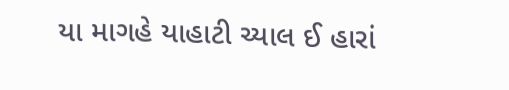યા માગહે યાહાટી ચ્યાલ ઈ હારાં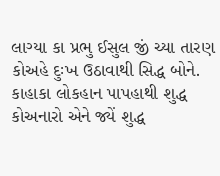લાગ્યા કા પ્રભુ ઈસુલ જીં ચ્યા તારણ કોઅહે દુઃખ ઉઠાવાથી સિદ્ધ બોને.
કાહાકા લોકહાન પાપહાથી શુદ્ધ કોઅનારો એને જ્યેં શુદ્ધ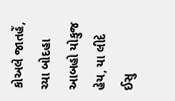કોઅલે જાતહેં, ચ્યા બોદહા આબહો યોકુજ હેય, યા લીદે ઈસુ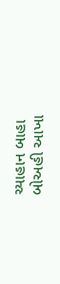ચ્યાહાન બાહા બોઅહી આખા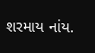શરમાય નાંય.